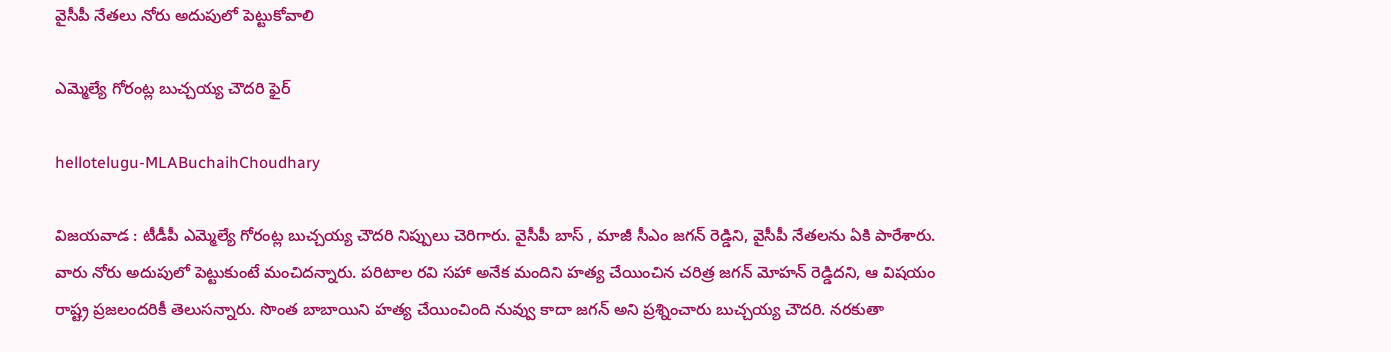వైసీపీ నేతలు నోరు అదుపులో పెట్టుకోవాలి

ఎమ్మెల్యే గోరంట్ల బుచ్చయ్య చౌదరి ఫైర్

hellotelugu-MLABuchaihChoudhary

విజ‌య‌వాడ : టీడీపీ ఎమ్మెల్యే గోరంట్ల బుచ్చ‌య్య చౌద‌రి నిప్పులు చెరిగారు. వైసీపీ బాస్ , మాజీ సీఎం జ‌గ‌న్ రెడ్డిని, వైసీపీ నేత‌ల‌ను ఏకి పారేశారు. వారు నోరు అదుపులో పెట్టుకుంటే మంచిద‌న్నారు. పరిటాల రవి సహా అనేక మందిని హత్య చేయించిన చరిత్ర జగన్ మోహ‌న్ రెడ్డిద‌ని, ఆ విష‌యం రాష్ట్ర ప్ర‌జ‌లంద‌రికీ తెలుస‌న్నారు. సొంత బాబాయిని హత్య చేయించింది నువ్వు కాదా జ‌గ‌న్ అని ప్ర‌శ్నించారు బుచ్చయ్య చౌద‌రి. నరకుతా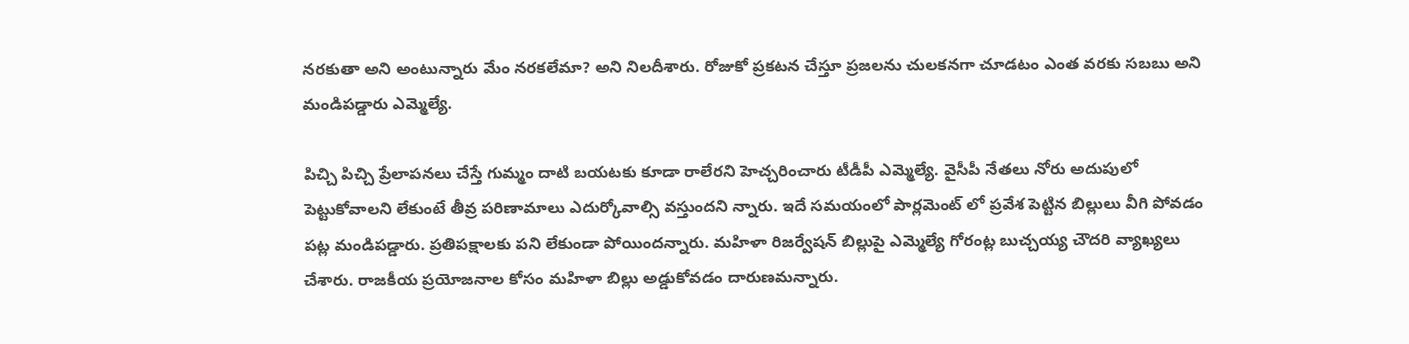నరకుతా అని అంటున్నారు మేం నరకలేమా? అని నిల‌దీశారు. రోజుకో ప్ర‌క‌ట‌న చేస్తూ ప్ర‌జ‌ల‌ను చుల‌క‌న‌గా చూడటం ఎంత వ‌ర‌కు స‌బ‌బు అని మండిప‌డ్డారు ఎమ్మెల్యే.

పిచ్చి పిచ్చి ప్రేలాపనలు చేస్తే గుమ్మం దాటి బయటకు కూడా రాలేర‌ని హెచ్చ‌రించారు టీడీపీ ఎమ్మెల్యే. వైసీపీ నేతలు నోరు అదుపులో పెట్టుకోవాలని లేకుంటే తీవ్ర ప‌రిణామాలు ఎదుర్కోవాల్సి వ‌స్తుంద‌ని న్నారు. ఇదే స‌మ‌యంలో పార్ల‌మెంట్ లో ప్ర‌వేశ పెట్టిన బిల్లులు వీగి పోవ‌డం ప‌ట్ల మండిప‌డ్డారు. ప్ర‌తిప‌క్షాల‌కు ప‌ని లేకుండా పోయింద‌న్నారు. మహిళా రిజర్వేషన్ బిల్లుపై ఎమ్మెల్యే గోరంట్ల బుచ్చయ్య చౌదరి వ్యాఖ్యలు చేశారు. రాజకీయ ప్రయోజనాల కోసం మహిళా బిల్లు అడ్డుకోవ‌డం దారుణ‌మ‌న్నారు.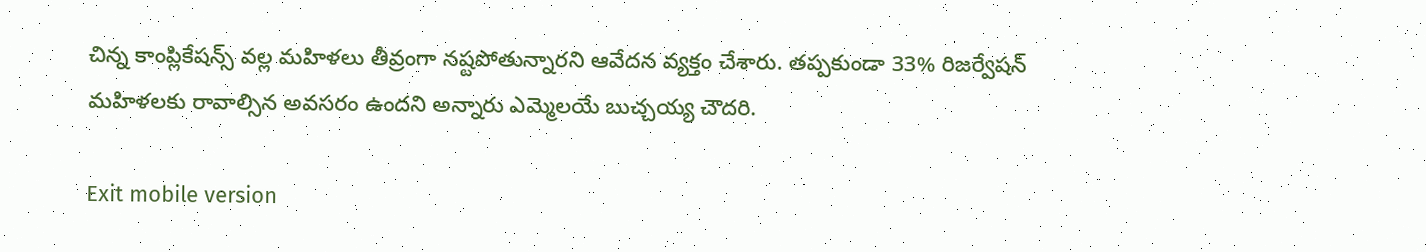చిన్న కాంప్లికేషన్స్ వల్ల మహిళలు తీవ్రంగా నష్టపోతున్నారని ఆవేద‌న వ్య‌క్తం చేశారు. తప్పకుండా 33% రిజర్వేషన్ మహిళలకు రావాల్సిన అవ‌స‌రం ఉంద‌ని అన్నారు ఎమ్మెల‌యే బుచ్చయ్య చౌద‌రి.

Exit mobile version